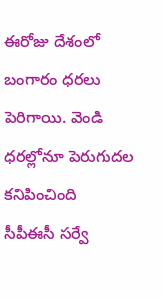ఈరోజు దేశంలో బంగారం ధరలు పెరిగాయి. వెండి ధరల్లోనూ పెరుగుదల కనిపించింది
సీపీఈసీ సర్వే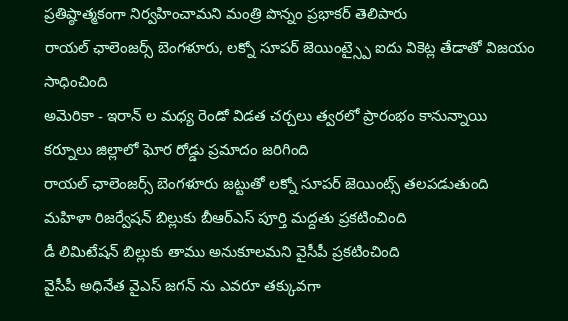ప్రతిష్ఠాత్మకంగా నిర్వహించామని మంత్రి పొన్నం ప్రభాకర్ తెలిపారు
రాయల్ ఛాలెంజర్స్ బెంగళూరు, లక్నో సూపర్ జెయింట్స్పై ఐదు వికెట్ల తేడాతో విజయం సాధించింది
అమెరికా - ఇరాన్ ల మధ్య రెండో విడత చర్చలు త్వరలో ప్రారంభం కానున్నాయి
కర్నూలు జిల్లాలో ఘోర రోడ్డు ప్రమాదం జరిగింది
రాయల్ ఛాలెంజర్స్ బెంగళూరు జట్టుతో లక్నో సూపర్ జెయింట్స్ తలపడుతుంది
మహిళా రిజర్వేషన్ బిల్లుకు బీఆర్ఎస్ పూర్తి మద్దతు ప్రకటించింది
డీ లిమిటేషన్ బిల్లుకు తాము అనుకూలమని వైసీపీ ప్రకటించింది
వైసీపీ అధినేత వైఎస్ జగన్ ను ఎవరూ తక్కువగా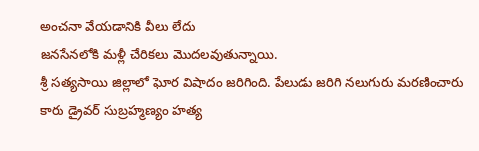అంచనా వేయడానికి వీలు లేదు
జనసేనలోకి మళ్లీ చేరికలు మొదలవుతున్నాయి.
శ్రీ సత్యసాయి జిల్లాలో ఘోర విషాదం జరిగింది. పేలుడు జరిగి నలుగురు మరణించారు
కారు డ్రైవర్ సుబ్రహ్మణ్యం హత్య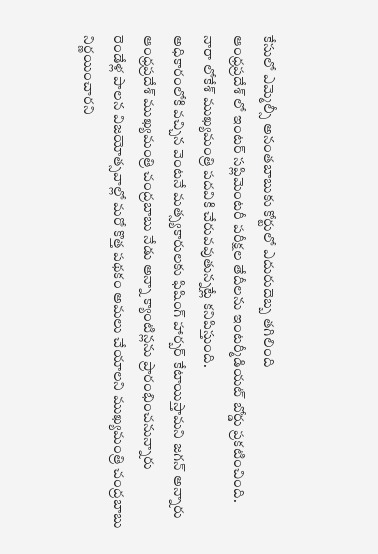కేసులో ఎమ్మెల్సీ అనంతబాబుకు కోర్టులో ఎదురుదెబ్బ తగిలింది
ఆంధ్రప్రదేశ్ లో ఇంటర్ సప్లిమెంటరీ పరీక్షల తేదీలను ఇంటర్మీడియట్ బోర్డు ప్రకటించింది.
నారా లోకేశ్ ముఖ్యమంత్రి పదవికి చేరువవుతున్నట్లే కనిపిస్తుంది.
అధికారంలోకి వచ్చిన వెంటనే మత్స్యకారులకు ఫిషింగ్ హార్బర్ కేటాయిస్తామని జగన్ అన్నారు
ఆంధ్రప్రదేశ్ ముఖ్యమంత్రి చంద్రబాబు నేడు అన్నా క్యాంటిన్లను ప్రారంభించనున్నారు
రెండేళ్ల పాలన విజయోత్సవాల్లో మరో కొత్త పథకం అమలు చేయాలని ముఖ్యమంత్రి చంద్రబాబు నిర్ణయించారని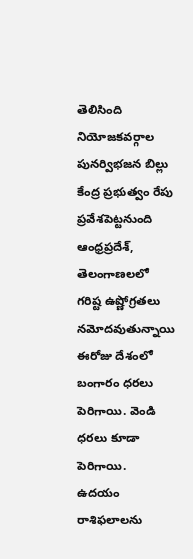తెలిసింది
నియోజకవర్గాల పునర్విభజన బిల్లు కేంద్ర ప్రభుత్వం రేపు ప్రవేశపెట్టనుంది
ఆంధ్రప్రదేశ్, తెలంగాణలలో గరిష్ట ఉష్ణోగ్రతలు నమోదవుతున్నాయి
ఈరోజు దేశంలో బంగారం ధరలు పెరిగాయి. వెండి ధరలు కూడా పెరిగాయి.
ఉదయం రాశిఫలాలను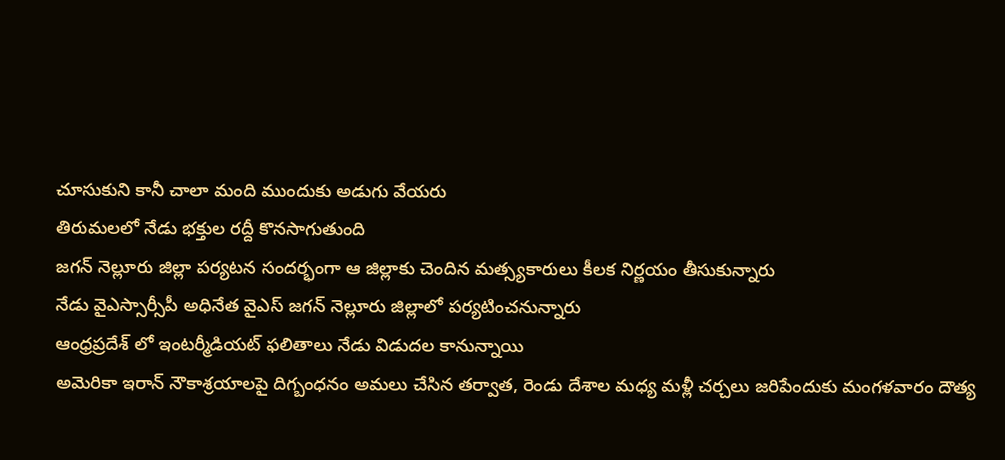చూసుకుని కానీ చాలా మంది ముందుకు అడుగు వేయరు
తిరుమలలో నేడు భక్తుల రద్దీ కొనసాగుతుంది
జగన్ నెల్లూరు జిల్లా పర్యటన సందర్భంగా ఆ జిల్లాకు చెందిన మత్స్యకారులు కీలక నిర్ణయం తీసుకున్నారు
నేడు వైఎస్సార్సీపీ అధినేత వైఎస్ జగన్ నెల్లూరు జిల్లాలో పర్యటించనున్నారు
ఆంధ్రప్రదేశ్ లో ఇంటర్మీడియట్ ఫలితాలు నేడు విడుదల కానున్నాయి
అమెరికా ఇరాన్ నౌకాశ్రయాలపై దిగ్బంధనం అమలు చేసిన తర్వాత, రెండు దేశాల మధ్య మళ్లీ చర్చలు జరిపేందుకు మంగళవారం దౌత్య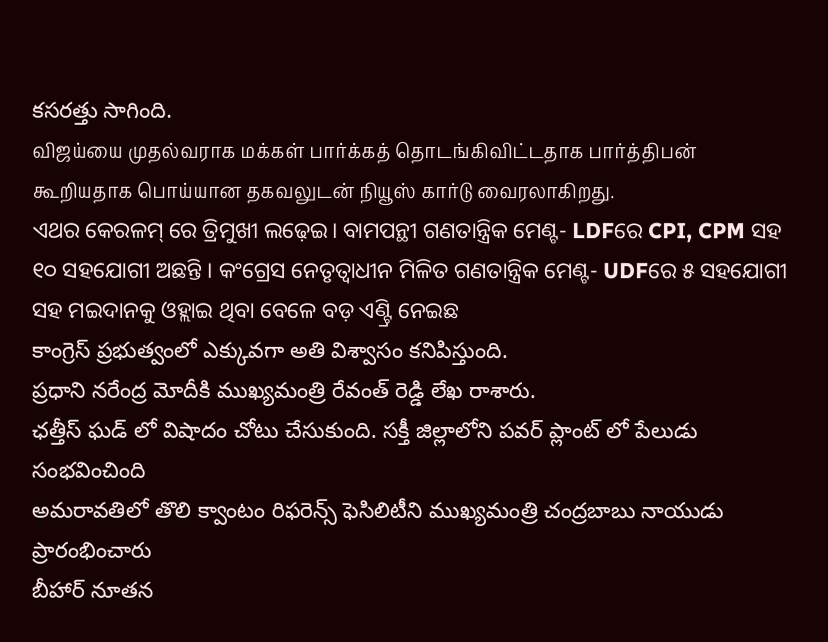కసరత్తు సాగింది.
விஜய்யை முதல்வராக மக்கள் பார்க்கத் தொடங்கிவிட்டதாக பார்த்திபன் கூறியதாக பொய்யான தகவலுடன் நியூஸ் கார்டு வைரலாகிறது.
ଏଥର କେରଳମ୍ ରେ ତ୍ରିମୁଖୀ ଲଢ଼େଇ। ବାମପନ୍ଥୀ ଗଣତାନ୍ତ୍ରିକ ମେଣ୍ଟ- LDFରେ CPI, CPM ସହ ୧୦ ସହଯୋଗୀ ଅଛନ୍ତି । କଂଗ୍ରେସ ନେତୃତ୍ବାଧୀନ ମିଳିତ ଗଣତାନ୍ତ୍ରିକ ମେଣ୍ଟ- UDFରେ ୫ ସହଯୋଗୀ ସହ ମଇଦାନକୁ ଓହ୍ଲାଇ ଥିବା ବେଳେ ବଡ଼ ଏଣ୍ଟ୍ରି ନେଇଛ
కాంగ్రెస్ ప్రభుత్వంలో ఎక్కువగా అతి విశ్వాసం కనిపిస్తుంది.
ప్రధాని నరేంద్ర మోదీకి ముఖ్యమంత్రి రేవంత్ రెడ్డి లేఖ రాశారు.
ఛత్తీస్ ఘడ్ లో విషాదం చోటు చేసుకుంది. సక్తీ జిల్లాలోని పవర్ ప్లాంట్ లో పేలుడు సంభవించింది
అమరావతిలో తొలి క్వాంటం రిఫరెన్స్ ఫెసిలిటీని ముఖ్యమంత్రి చంద్రబాబు నాయుడు ప్రారంభించారు
బీహార్ నూతన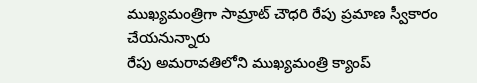ముఖ్యమంత్రిగా సామ్రాట్ చౌధరి రేపు ప్రమాణ స్వీకారం చేయనున్నారు
రేపు అమరావతిలోని ముఖ్యమంత్రి క్యాంప్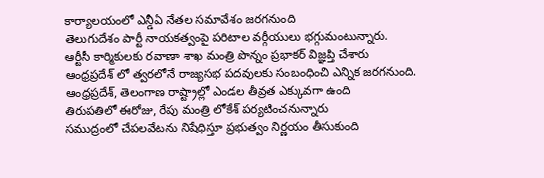కార్యాలయంలో ఎన్డీఏ నేతల సమావేశం జరగనుంది
తెలుగుదేశం పార్టీ నాయకత్వంపై పరిటాల వర్గీయులు భగ్గుమంటున్నారు.
ఆర్టీసీ కార్మికులకు రవాణా శాఖ మంత్రి పొన్నం ప్రభాకర్ విజ్ఞప్తి చేశారు
ఆంధ్రప్రదేశ్ లో త్వరలోనే రాజ్యసభ పదవులకు సంబంధించి ఎన్నిక జరగనుంది.
ఆంధ్రప్రదేశ్, తెలంగాణ రాష్ట్రాల్లో ఎండల తీవ్రత ఎక్కువగా ఉంది
తిరుపతిలో ఈరోజు, రేపు మంత్రి లోకేశ్ పర్యటించనున్నారు
సముద్రంలో చేపలవేటను నిషేధిస్తూ ప్రభుత్వం నిర్ణయం తీసుకుంది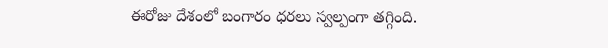ఈరోజు దేశంలో బంగారం ధరలు స్వల్పంగా తగ్గింది.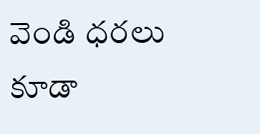వెండి ధరలు కూడా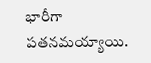భారీగా పతనమయ్యాయి.